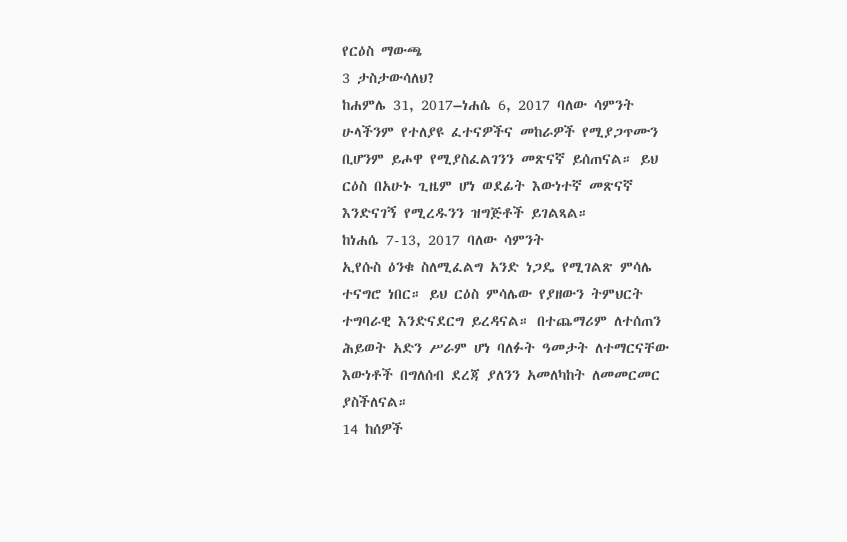የርዕስ ማውጫ
3 ታስታውሳለህ?
ከሐምሌ 31, 2017–ነሐሴ 6, 2017 ባለው ሳምንት
ሁላችንም የተለያዩ ፈተናዎችና መከራዎች የሚያጋጥሙን ቢሆንም ይሖዋ የሚያስፈልገንን መጽናኛ ይሰጠናል። ይህ ርዕስ በአሁኑ ጊዜም ሆነ ወደፊት እውነተኛ መጽናኛ እንድናገኝ የሚረዱንን ዝግጅቶች ይገልጻል።
ከነሐሴ 7-13, 2017 ባለው ሳምንት
ኢየሱስ ዕንቁ ስለሚፈልግ አንድ ነጋዴ የሚገልጽ ምሳሌ ተናግሮ ነበር። ይህ ርዕስ ምሳሌው የያዘውን ትምህርት ተግባራዊ እንድናደርግ ይረዳናል። በተጨማሪም ለተሰጠን ሕይወት አድን ሥራም ሆነ ባለፉት ዓመታት ለተማርናቸው እውነቶች በግለሰብ ደረጃ ያለንን አመለካከት ለመመርመር ያስችለናል።
14 ከሰዎች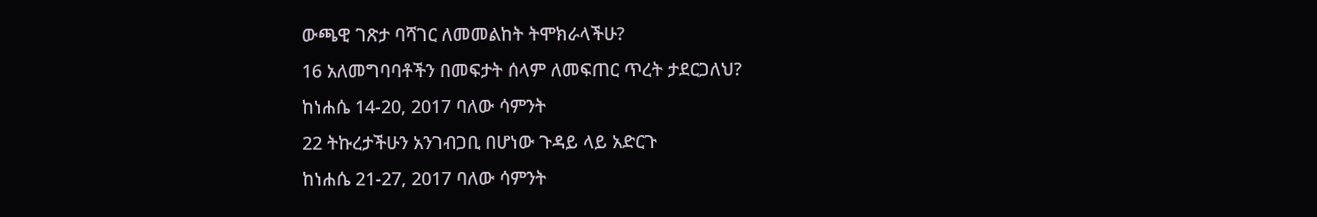ውጫዊ ገጽታ ባሻገር ለመመልከት ትሞክራላችሁ?
16 አለመግባባቶችን በመፍታት ሰላም ለመፍጠር ጥረት ታደርጋለህ?
ከነሐሴ 14-20, 2017 ባለው ሳምንት
22 ትኩረታችሁን አንገብጋቢ በሆነው ጉዳይ ላይ አድርጉ
ከነሐሴ 21-27, 2017 ባለው ሳምንት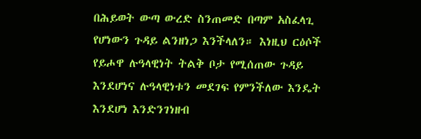በሕይወት ውጣ ውረድ ስንጠመድ በጣም አስፈላጊ የሆነውን ጉዳይ ልንዘነጋ እንችላለን። እነዚህ ርዕሶች የይሖዋ ሉዓላዊነት ትልቅ ቦታ የሚሰጠው ጉዳይ እንደሆነና ሉዓላዊነቱን መደገፍ የምንችለው እንዴት እንደሆነ እንድንገነዘብ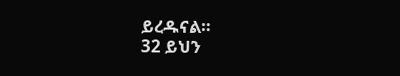ይረዱናል።
32 ይህን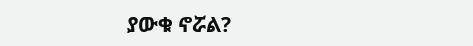ያውቁ ኖሯል?